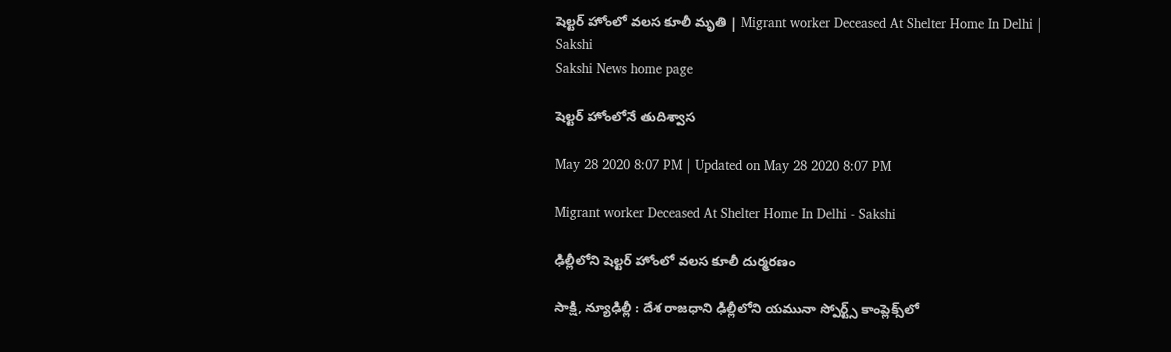షెల్టర్‌ హోంలో వలస కూలీ మృతి | Migrant worker Deceased At Shelter Home In Delhi | Sakshi
Sakshi News home page

షెల్టర్‌ హోంలోనే తుదిశ్వాస

May 28 2020 8:07 PM | Updated on May 28 2020 8:07 PM

Migrant worker Deceased At Shelter Home In Delhi - Sakshi

ఢిల్లీలోని షెల్టర్‌ హోంలో వలస కూలీ దుర్మరణం

సాక్షి, న్యూఢిల్లీ : దేశ రాజధాని ఢిల్లీలోని యమునా స్పోర్ట్స్‌ కాంప్లెక్స్‌లో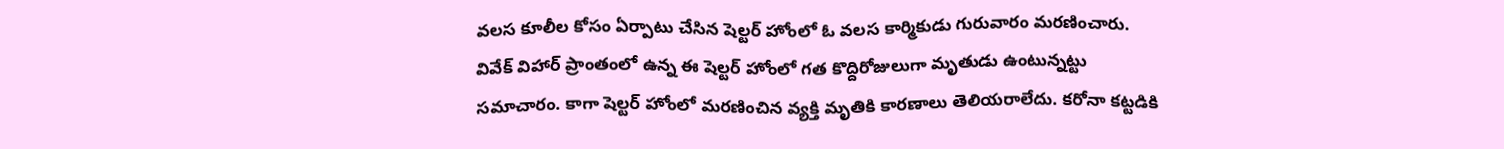వలస కూలీల కోసం ఏర్పాటు చేసిన షెల్టర్‌ హోంలో ఓ వలస కార్మికుడు గురువారం మరణించారు. వివేక్‌ విహార్‌ ప్రాంతంలో ఉన్న ఈ షెల్టర్‌ హోంలో గత కొద్దిరోజులుగా మృతుడు ఉంటున్నట్టు సమాచారం. కాగా షెల్టర్‌ హోంలో మరణించిన వ్యక్తి మృతికి కారణాలు తెలియరాలేదు. కరోనా కట్టడికి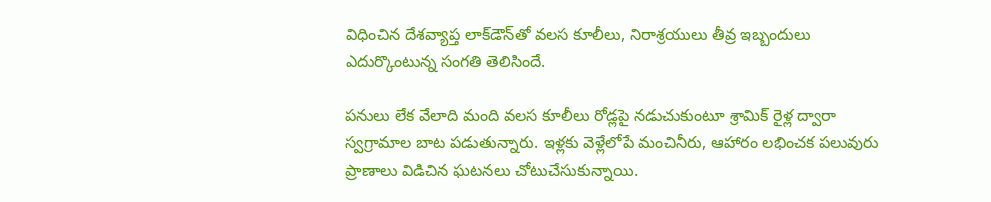విధించిన దేశవ్యాప్త లాక్‌డౌన్‌తో వలస కూలీలు, నిరాశ్రయులు తీవ్ర ఇబ్బందులు ఎదుర్కొంటున్న సంగతి తెలిసిందే.

పనులు లేక వేలాది మంది వలస కూలీలు రోడ్లపై నడుచుకుంటూ శ్రామిక్‌ రైళ్ల ద్వారా స్వగ్రామాల బాట పడుతున్నారు. ఇళ్లకు వెళ్లేలోపే మంచినీరు, ఆహారం లభించక పలువురు ప్రాణాలు విడిచిన ఘటనలు చోటుచేసుకున్నాయి.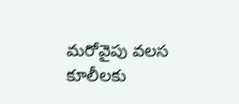మరోవైపు వలస కూలీలకు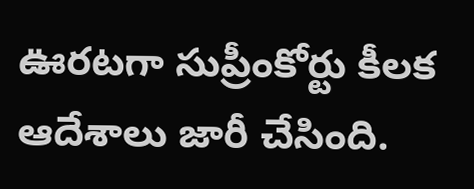ఊరటగా సుప్రీంకోర్టు కీలక ఆదేశాలు జారీ చేసింది.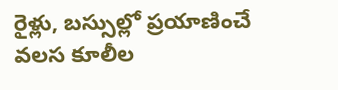రైళ్లు, బస్సుల్లో ప్రయాణించే వలస కూలీల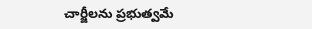చార్జీలను ప్రభుత్వమే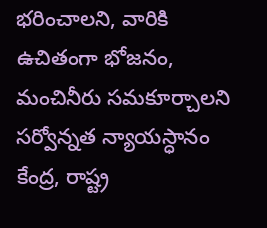భరించాలని, వారికి ఉచితంగా భోజనం, మంచినీరు సమకూర్చాలని సర్వోన్నత న్యాయస్ధానం కేంద్ర, రాష్ట్ర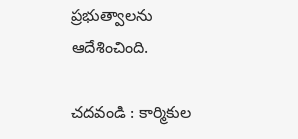ప్రభుత్వాలను ఆదేశించింది.

చదవండి : కార్మికుల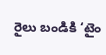రైలు బండికి ‘టైం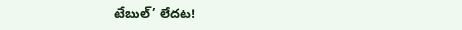టేబుల్‌’ లేదట!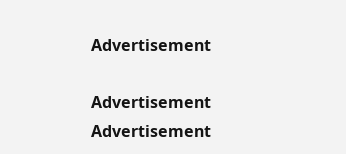Advertisement

Advertisement
Advertisement